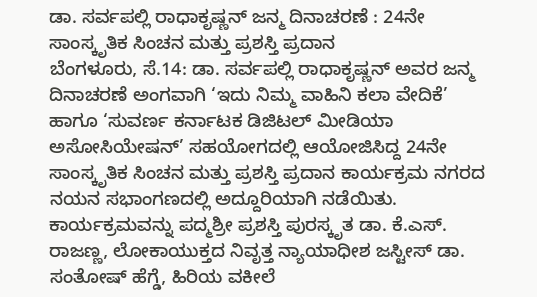ಡಾ. ಸರ್ವಪಲ್ಲಿ ರಾಧಾಕೃಷ್ಣನ್ ಜನ್ಮ ದಿನಾಚರಣೆ : 24ನೇ ಸಾಂಸ್ಕೃತಿಕ ಸಿಂಚನ ಮತ್ತು ಪ್ರಶಸ್ತಿ ಪ್ರದಾನ
ಬೆಂಗಳೂರು, ಸೆ.14: ಡಾ. ಸರ್ವಪಲ್ಲಿ ರಾಧಾಕೃಷ್ಣನ್ ಅವರ ಜನ್ಮ ದಿನಾಚರಣೆ ಅಂಗವಾಗಿ ‘ಇದು ನಿಮ್ಮ ವಾಹಿನಿ ಕಲಾ ವೇದಿಕೆ’ ಹಾಗೂ ‘ಸುವರ್ಣ ಕರ್ನಾಟಕ ಡಿಜಿಟಲ್ ಮೀಡಿಯಾ ಅಸೋಸಿಯೇಷನ್’ ಸಹಯೋಗದಲ್ಲಿ ಆಯೋಜಿಸಿದ್ದ 24ನೇ ಸಾಂಸ್ಕೃತಿಕ ಸಿಂಚನ ಮತ್ತು ಪ್ರಶಸ್ತಿ ಪ್ರದಾನ ಕಾರ್ಯಕ್ರಮ ನಗರದ ನಯನ ಸಭಾಂಗಣದಲ್ಲಿ ಅದ್ದೂರಿಯಾಗಿ ನಡೆಯಿತು.
ಕಾರ್ಯಕ್ರಮವನ್ನು ಪದ್ಮಶ್ರೀ ಪ್ರಶಸ್ತಿ ಪುರಸ್ಕೃತ ಡಾ. ಕೆ.ಎಸ್. ರಾಜಣ್ಣ, ಲೋಕಾಯುಕ್ತದ ನಿವೃತ್ತ ನ್ಯಾಯಾಧೀಶ ಜಸ್ಟೀಸ್ ಡಾ. ಸಂತೋಷ್ ಹೆಗ್ಡೆ, ಹಿರಿಯ ವಕೀಲೆ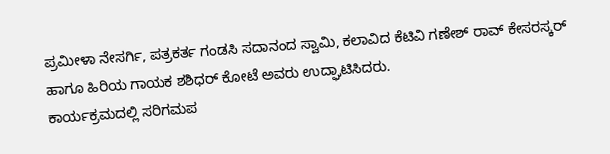ಪ್ರಮೀಳಾ ನೇಸರ್ಗಿ, ಪತ್ರಕರ್ತ ಗಂಡಸಿ ಸದಾನಂದ ಸ್ವಾಮಿ, ಕಲಾವಿದ ಕೆಟಿವಿ ಗಣೇಶ್ ರಾವ್ ಕೇಸರಸ್ಕರ್ ಹಾಗೂ ಹಿರಿಯ ಗಾಯಕ ಶಶಿಧರ್ ಕೋಟೆ ಅವರು ಉದ್ಘಾಟಿಸಿದರು.
ಕಾರ್ಯಕ್ರಮದಲ್ಲಿ ಸರಿಗಮಪ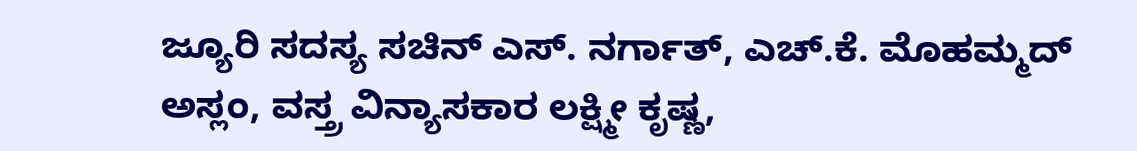ಜ್ಯೂರಿ ಸದಸ್ಯ ಸಚಿನ್ ಎಸ್. ನರ್ಗಾತ್, ಎಚ್.ಕೆ. ಮೊಹಮ್ಮದ್ ಅಸ್ಲಂ, ವಸ್ತ್ರ ವಿನ್ಯಾಸಕಾರ ಲಕ್ಷ್ಮೀ ಕೃಷ್ಣ,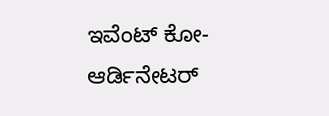ಇವೆಂಟ್ ಕೋ-ಆರ್ಡಿನೇಟರ್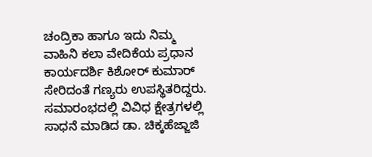ಚಂದ್ರಿಕಾ ಹಾಗೂ ಇದು ನಿಮ್ಮ ವಾಹಿನಿ ಕಲಾ ವೇದಿಕೆಯ ಪ್ರಧಾನ ಕಾರ್ಯದರ್ಶಿ ಕಿಶೋರ್ ಕುಮಾರ್ ಸೇರಿದಂತೆ ಗಣ್ಯರು ಉಪಸ್ಥಿತರಿದ್ದರು.
ಸಮಾರಂಭದಲ್ಲಿ ವಿವಿಧ ಕ್ಷೇತ್ರಗಳಲ್ಲಿ ಸಾಧನೆ ಮಾಡಿದ ಡಾ. ಚಿಕ್ಕಹೆಜ್ಜಾಜಿ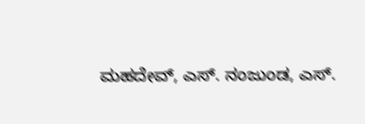ಮಹದೇವ್, ಎಸ್. ನಂಜುಂಡ, ಎಸ್.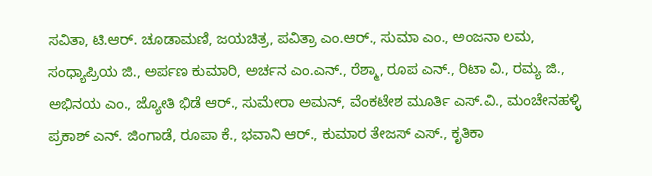ಸವಿತಾ, ಟಿ.ಆರ್. ಚೂಡಾಮಣಿ, ಜಯಚಿತ್ರ, ಪವಿತ್ರಾ ಎಂ.ಆರ್., ಸುಮಾ ಎಂ., ಅಂಜನಾ ಲಮ, ಸಂಧ್ಯಾಪ್ರಿಯ ಜಿ., ಅರ್ಪಣ ಕುಮಾರಿ, ಅರ್ಚನ ಎಂ.ಎನ್., ರೆಶ್ಮಾ, ರೂಪ ಎನ್., ರಿಟಾ ವಿ., ರಮ್ಯ ಜಿ., ಅಭಿನಯ ಎಂ., ಜ್ಯೋತಿ ಭಿಡೆ ಆರ್., ಸುಮೇರಾ ಅಮನ್, ವೆಂಕಟೇಶ ಮೂರ್ತಿ ಎಸ್.ವಿ., ಮಂಚೇನಹಳ್ಳಿ ಪ್ರಕಾಶ್ ಎನ್. ಜಿಂಗಾಡೆ, ರೂಪಾ ಕೆ., ಭವಾನಿ ಆರ್., ಕುಮಾರ ತೇಜಸ್ ಎಸ್., ಕೃತಿಕಾ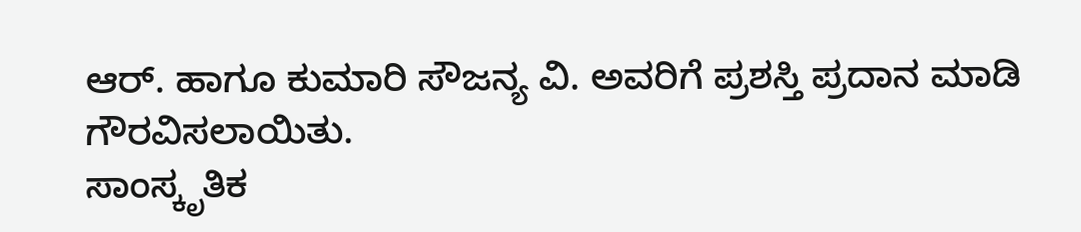ಆರ್. ಹಾಗೂ ಕುಮಾರಿ ಸೌಜನ್ಯ ವಿ. ಅವರಿಗೆ ಪ್ರಶಸ್ತಿ ಪ್ರದಾನ ಮಾಡಿ ಗೌರವಿಸಲಾಯಿತು.
ಸಾಂಸ್ಕೃತಿಕ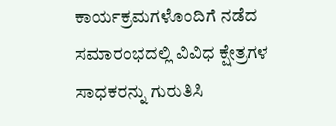ಕಾರ್ಯಕ್ರಮಗಳೊಂದಿಗೆ ನಡೆದ ಸಮಾರಂಭದಲ್ಲಿ ವಿವಿಧ ಕ್ಷೇತ್ರಗಳ ಸಾಧಕರನ್ನು ಗುರುತಿಸಿ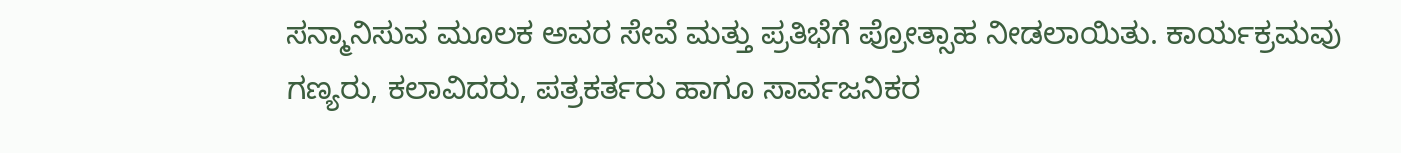ಸನ್ಮಾನಿಸುವ ಮೂಲಕ ಅವರ ಸೇವೆ ಮತ್ತು ಪ್ರತಿಭೆಗೆ ಪ್ರೋತ್ಸಾಹ ನೀಡಲಾಯಿತು. ಕಾರ್ಯಕ್ರಮವು ಗಣ್ಯರು, ಕಲಾವಿದರು, ಪತ್ರಕರ್ತರು ಹಾಗೂ ಸಾರ್ವಜನಿಕರ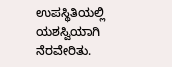ಉಪಸ್ಥಿತಿಯಲ್ಲಿ ಯಶಸ್ವಿಯಾಗಿ ನೆರವೇರಿತು.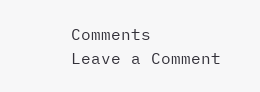Comments
Leave a Comment